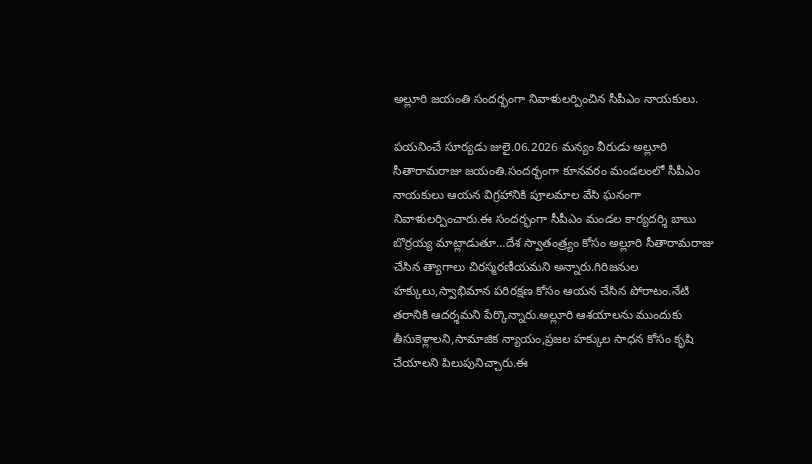అల్లూరి జయంతి సందర్భంగా నివాళులర్పించిన సీపీఎం నాయకులు.

పయనించే సూర్యడు జులై.06.2026 మన్యం వీరుడు అల్లూరి సీతారామరాజు జయంతి.సందర్భంగా కూనవరం మండలంలో సీపీఎం నాయకులు ఆయన విగ్రహానికి పూలమాల వేసి ఘనంగా నివాళులర్పించారు.ఈ సందర్భంగా సీపీఎం మండల కార్యదర్శి బాబు బొర్రయ్య మాట్లాడుతూ…దేశ స్వాతంత్ర్యం కోసం అల్లూరి సీతారామరాజు చేసిన త్యాగాలు చిరస్మరణీయమని అన్నారు.గిరిజనుల హక్కులు,స్వాభిమాన పరిరక్షణ కోసం ఆయన చేసిన పోరాటం.నేటి తరానికి ఆదర్శమని పేర్కొన్నారు.అల్లూరి ఆశయాలను ముందుకు తీసుకెళ్లాలని,సామాజిక న్యాయం,ప్రజల హక్కుల సాధన కోసం కృషి చేయాలని పిలుపునిచ్చారు.ఈ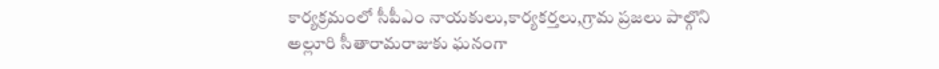కార్యక్రమంలో సీపీఎం నాయకులు,కార్యకర్తలు,గ్రామ ప్రజలు పాల్గొని అల్లూరి సీతారామరాజుకు ఘనంగా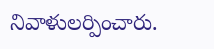నివాళులర్పించారు.